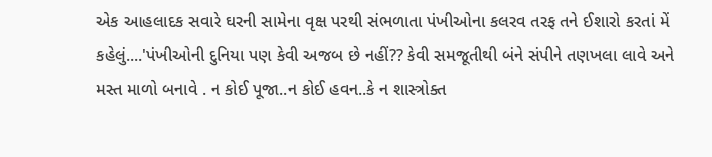એક આહલાદક સવારે ઘરની સામેના વૃક્ષ પરથી સંભળાતા પંખીઓના કલરવ તરફ તને ઈશારો કરતાં મેં કહેલું....'પંખીઓની દુનિયા પણ કેવી અજબ છે નહીં?? કેવી સમજૂતીથી બંને સંપીને તણખલા લાવે અને મસ્ત માળો બનાવે . ન કોઈ પૂજા..ન કોઈ હવન..કે ન શાસ્ત્રોક્ત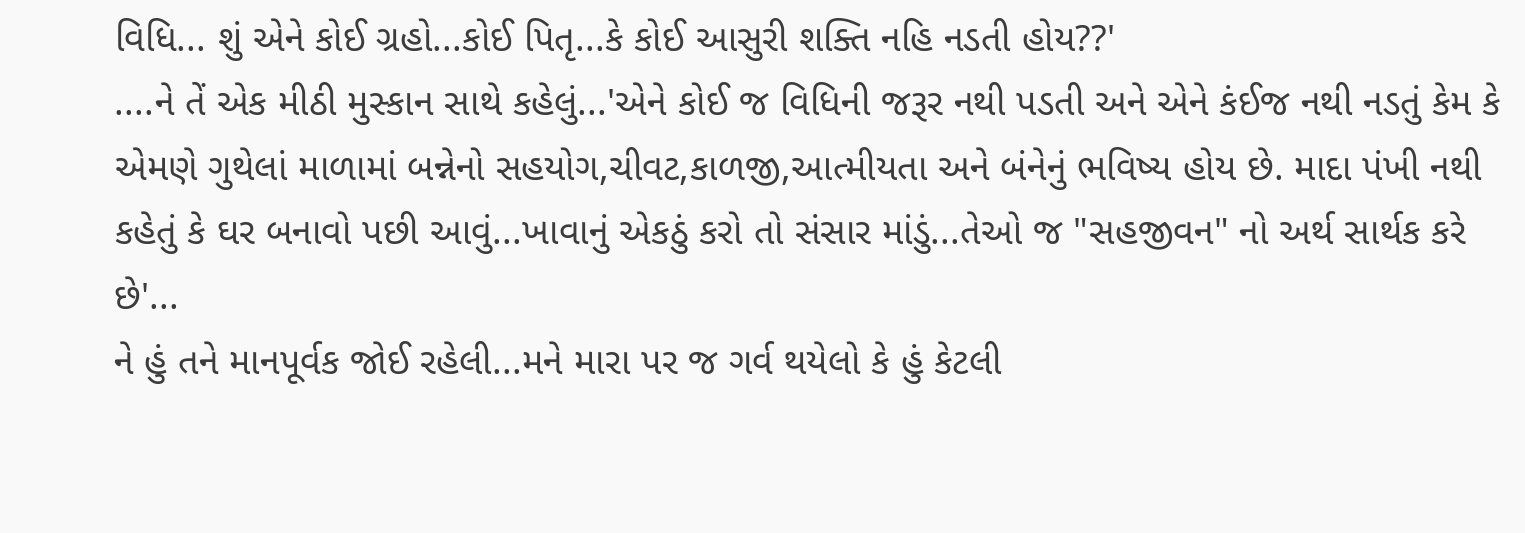વિધિ... શું એને કોઈ ગ્રહો...કોઈ પિતૃ...કે કોઈ આસુરી શક્તિ નહિ નડતી હોય??'
....ને તેં એક મીઠી મુસ્કાન સાથે કહેલું...'એને કોઈ જ વિધિની જરૂર નથી પડતી અને એને કંઈજ નથી નડતું કેમ કે એમણે ગુથેલાં માળામાં બન્નેનો સહયોગ,ચીવટ,કાળજી,આત્મીયતા અને બંનેનું ભવિષ્ય હોય છે. માદા પંખી નથી કહેતું કે ઘર બનાવો પછી આવું...ખાવાનું એકઠું કરો તો સંસાર માંડું...તેઓ જ "સહજીવન" નો અર્થ સાર્થક કરે છે'...
ને હું તને માનપૂર્વક જોઈ રહેલી...મને મારા પર જ ગર્વ થયેલો કે હું કેટલી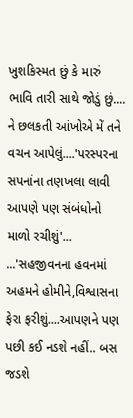ખુશકિસ્મત છું કે મારું ભાવિ તારી સાથે જોડું છું....
ને છલકતી આંખોએ મેં તને વચન આપેલું....'પરસ્પરના સપનાંના તણખલા લાવી આપણે પણ સંબંધોનો માળો રચીશું'...
...'સહજીવનના હવનમાં અહમને હોમીને,વિશ્વાસના ફેરા ફરીશું....આપણને પણ પછી કઈ નડશે નહીં.. બસ જડશે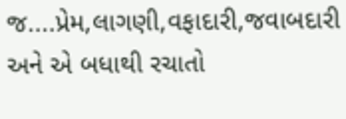જ....પ્રેમ,લાગણી,વફાદારી,જવાબદારી અને એ બધાથી રચાતો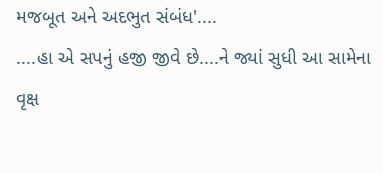મજબૂત અને અદભુત સંબંધ'....
....હા એ સપનું હજી જીવે છે....ને જ્યાં સુધી આ સામેના વૃક્ષ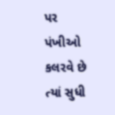પર પંખીઓ કલરવે છે ત્યાં સુધી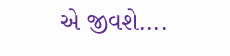એ જીવશે....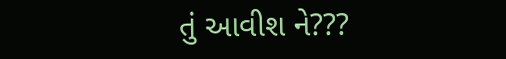તું આવીશ ને???